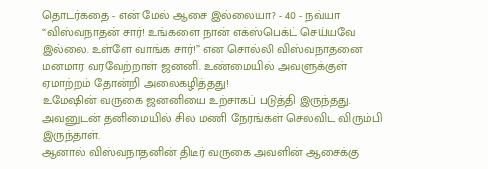தொடர்கதை - என் மேல் ஆசை இல்லையா? - 40 - நவ்யா
“விஸ்வநாதன் சார்! உங்களை நான் எக்ஸ்பெக்ட் செய்யவே இல்லை. உள்ளே வாங்க சார்!” என சொல்லி விஸ்வநாதனை மனமார வரவேற்றாள் ஜனனி. உண்மையில் அவளுக்குள் ஏமாற்றம் தோன்றி அலைகழித்தது!
உமேஷின் வருகை ஜனனியை உற்சாகப் படுத்தி இருந்தது. அவனுடன் தனிமையில் சில மணி நேரங்கள் செலவிட விரும்பி இருந்தாள்.
ஆனால் விஸ்வநாதனின் திடீர் வருகை அவளின் ஆசைக்கு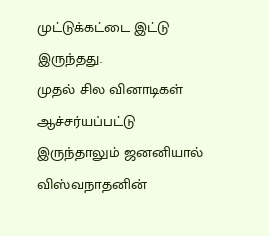முட்டுக்கட்டை இட்டு இருந்தது.
முதல் சில வினாடிகள் ஆச்சர்யப்பட்டு இருந்தாலும் ஜனனியால் விஸ்வநாதனின்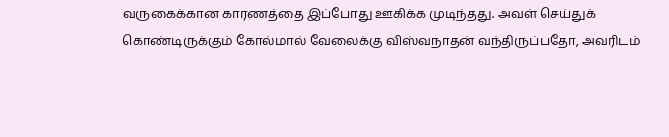வருகைக்கான காரணத்தை இப்போது ஊகிக்க முடிந்தது. அவள் செய்துக் கொண்டிருக்கும் கோல்மால் வேலைக்கு விஸ்வநாதன் வந்திருப்பதோ, அவரிடம்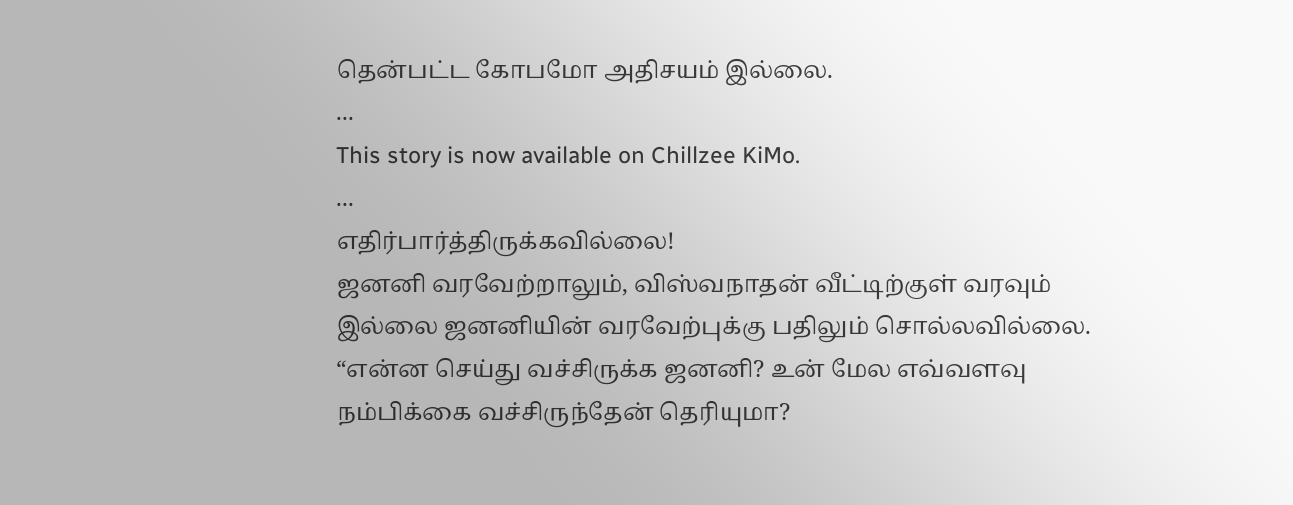தென்பட்ட கோபமோ அதிசயம் இல்லை.
...
This story is now available on Chillzee KiMo.
...
எதிர்பார்த்திருக்கவில்லை!
ஜனனி வரவேற்றாலும், விஸ்வநாதன் வீட்டிற்குள் வரவும் இல்லை ஜனனியின் வரவேற்புக்கு பதிலும் சொல்லவில்லை.
“என்ன செய்து வச்சிருக்க ஜனனி? உன் மேல எவ்வளவு நம்பிக்கை வச்சிருந்தேன் தெரியுமா?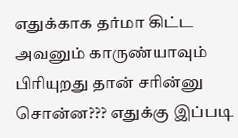எதுக்காக தர்மா கிட்ட அவனும் காருண்யாவும் பிரியுறது தான் சரின்னு சொன்ன??? எதுக்கு இப்படி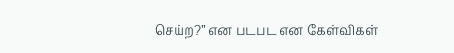செய்ற?” என படபட என கேள்விகள்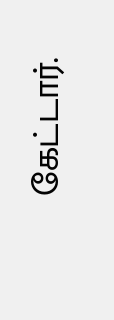கேட்டார்.